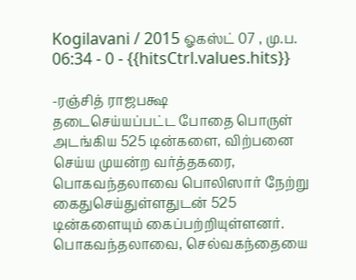Kogilavani / 2015 ஓகஸ்ட் 07 , மு.ப. 06:34 - 0 - {{hitsCtrl.values.hits}}

-ரஞ்சித் ராஜபக்ஷ
தடைசெய்யப்பட்ட போதை பொருள் அடங்கிய 525 டின்களை, விற்பனை செய்ய முயன்ற வர்த்தகரை, பொகவந்தலாவை பொலிஸார் நேற்று கைதுசெய்துள்ளதுடன் 525 டின்களையும் கைப்பற்றியுள்ளனர்.
பொகவந்தலாவை, செல்வகந்தையை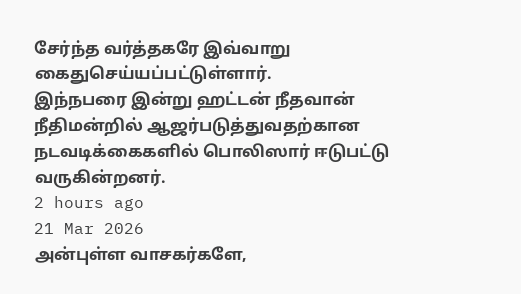சேர்ந்த வர்த்தகரே இவ்வாறு கைதுசெய்யப்பட்டுள்ளார்.
இந்நபரை இன்று ஹட்டன் நீதவான் நீதிமன்றில் ஆஜர்படுத்துவதற்கான நடவடிக்கைகளில் பொலிஸார் ஈடுபட்டு வருகின்றனர்.
2 hours ago
21 Mar 2026
அன்புள்ள வாசகர்களே,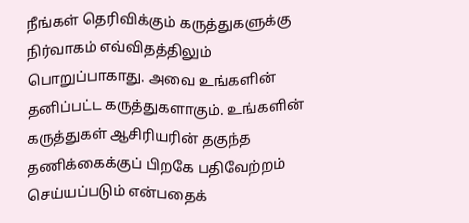நீங்கள் தெரிவிக்கும் கருத்துகளுக்கு நிர்வாகம் எவ்விதத்திலும் பொறுப்பாகாது. அவை உங்களின் தனிப்பட்ட கருத்துகளாகும். உங்களின் கருத்துகள் ஆசிரியரின் தகுந்த தணிக்கைக்குப் பிறகே பதிவேற்றம் செய்யப்படும் என்பதைக்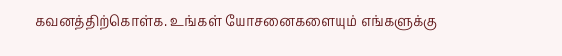கவனத்திற்கொள்க. உங்கள் யோசனைகளையும் எங்களுக்கு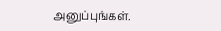அனுப்புங்கள்.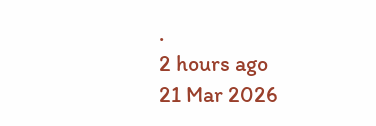.
2 hours ago
21 Mar 2026